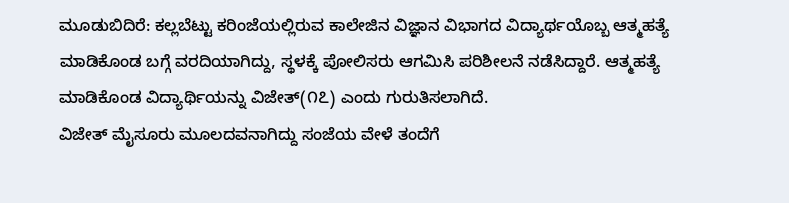ಮೂಡುಬಿದಿರೆ: ಕಲ್ಲಬೆಟ್ಟು ಕರಿಂಜೆಯಲ್ಲಿರುವ ಕಾಲೇಜಿನ ವಿಜ್ಞಾನ ವಿಭಾಗದ ವಿದ್ಯಾರ್ಥಯೊಬ್ಬ ಆತ್ಮಹತ್ಯೆ ಮಾಡಿಕೊಂಡ ಬಗ್ಗೆ ವರದಿಯಾಗಿದ್ದು, ಸ್ಥಳಕ್ಕೆ ಪೋಲಿಸರು ಆಗಮಿಸಿ ಪರಿಶೀಲನೆ ನಡೆಸಿದ್ದಾರೆ. ಆತ್ಮಹತ್ಯೆ ಮಾಡಿಕೊಂಡ ವಿದ್ಯಾರ್ಥಿಯನ್ನು ವಿಜೇತ್(೧೭) ಎಂದು ಗುರುತಿಸಲಾಗಿದೆ.
ವಿಜೇತ್ ಮೈಸೂರು ಮೂಲದವನಾಗಿದ್ದು ಸಂಜೆಯ ವೇಳೆ ತಂದೆಗೆ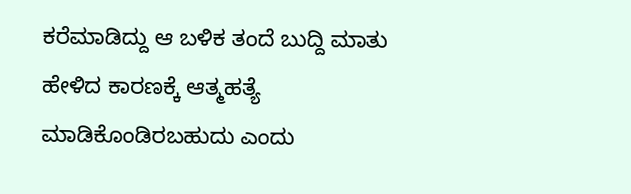ಕರೆಮಾಡಿದ್ದು ಆ ಬಳಿಕ ತಂದೆ ಬುದ್ದಿ ಮಾತು ಹೇಳಿದ ಕಾರಣಕ್ಕೆ ಆತ್ಮಹತ್ಯೆ ಮಾಡಿಕೊಂಡಿರಬಹುದು ಎಂದು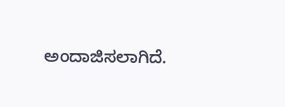ಅಂದಾಜಿಸಲಾಗಿದೆ.